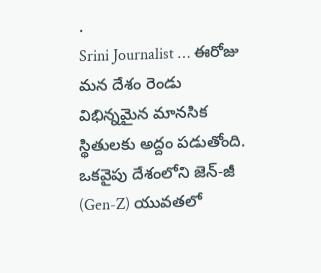.
Srini Journalist … ఈరోజు మన దేశం రెండు విభిన్నమైన మానసిక స్థితులకు అద్దం పడుతోంది. ఒకవైపు దేశంలోని జెన్-జీ (Gen-Z) యువతలో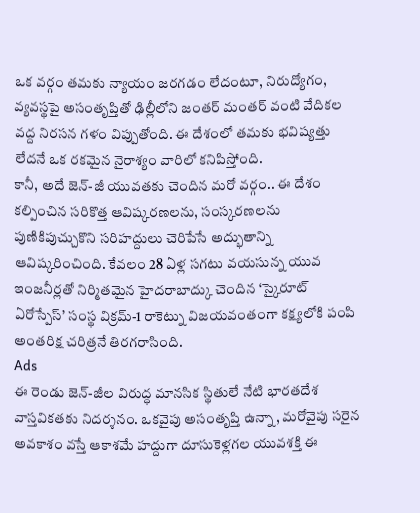ఒక వర్గం తమకు న్యాయం జరగడం లేదంటూ, నిరుద్యోగం, వ్యవస్థపై అసంతృప్తితో ఢిల్లీలోని జంతర్ మంతర్ వంటి వేదికల వద్ద నిరసన గళం విప్పుతోంది. ఈ దేశంలో తమకు భవిష్యత్తు లేదనే ఒక రకమైన నైరాశ్యం వారిలో కనిపిస్తోంది.
కానీ, అదే జెన్-జీ యువతకు చెందిన మరో వర్గం.. ఈ దేశం కల్పించిన సరికొత్త ఆవిష్కరణలను, సంస్కరణలను పుణికిపుచ్చుకొని సరిహద్దులు చెరిపేసే అద్భుతాన్ని ఆవిష్కరించింది. కేవలం 28 ఏళ్ల సగటు వయసున్న యువ ఇంజనీర్లతో నిర్మితమైన హైదరాబాద్కు చెందిన ‘స్కైరూట్ ఏరోస్పేస్’ సంస్థ విక్రమ్-1 రాకెట్ను విజయవంతంగా కక్ష్యలోకి పంపి అంతరిక్ష చరిత్రనే తిరగరాసింది.
Ads
ఈ రెండు జెన్-జీల విరుద్ధ మానసిక స్థితులే నేటి భారతదేశ వాస్తవికతకు నిదర్శనం. ఒకవైపు అసంతృప్తి ఉన్నా, మరోవైపు సరైన అవకాశం వస్తే ఆకాశమే హద్దుగా దూసుకెళ్లగల యువశక్తి ఈ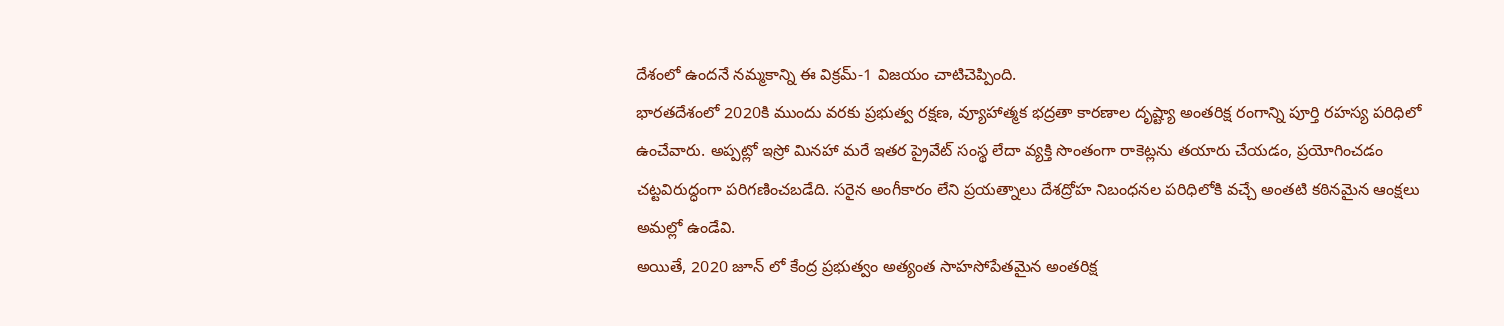దేశంలో ఉందనే నమ్మకాన్ని ఈ విక్రమ్-1 విజయం చాటిచెప్పింది.
భారతదేశంలో 2020కి ముందు వరకు ప్రభుత్వ రక్షణ, వ్యూహాత్మక భద్రతా కారణాల దృష్ట్యా అంతరిక్ష రంగాన్ని పూర్తి రహస్య పరిధిలో ఉంచేవారు. అప్పట్లో ఇస్రో మినహా మరే ఇతర ప్రైవేట్ సంస్థ లేదా వ్యక్తి సొంతంగా రాకెట్లను తయారు చేయడం, ప్రయోగించడం చట్టవిరుద్ధంగా పరిగణించబడేది. సరైన అంగీకారం లేని ప్రయత్నాలు దేశద్రోహ నిబంధనల పరిధిలోకి వచ్చే అంతటి కఠినమైన ఆంక్షలు అమల్లో ఉండేవి.
అయితే, 2020 జూన్ లో కేంద్ర ప్రభుత్వం అత్యంత సాహసోపేతమైన అంతరిక్ష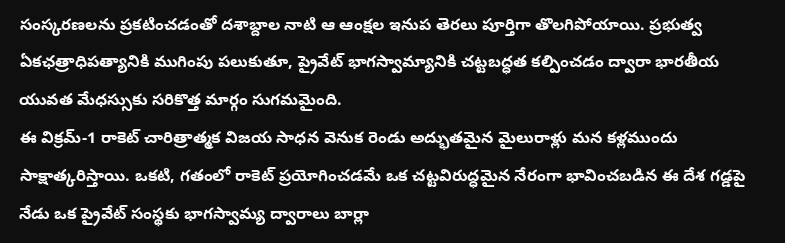సంస్కరణలను ప్రకటించడంతో దశాబ్దాల నాటి ఆ ఆంక్షల ఇనుప తెరలు పూర్తిగా తొలగిపోయాయి. ప్రభుత్వ ఏకఛత్రాధిపత్యానికి ముగింపు పలుకుతూ, ప్రైవేట్ భాగస్వామ్యానికి చట్టబద్ధత కల్పించడం ద్వారా భారతీయ యువత మేధస్సుకు సరికొత్త మార్గం సుగమమైంది.
ఈ విక్రమ్-1 రాకెట్ చారిత్రాత్మక విజయ సాధన వెనుక రెండు అద్భుతమైన మైలురాళ్లు మన కళ్లముందు సాక్షాత్కరిస్తాయి. ఒకటి, గతంలో రాకెట్ ప్రయోగించడమే ఒక చట్టవిరుద్ధమైన నేరంగా భావించబడిన ఈ దేశ గడ్డపై నేడు ఒక ప్రైవేట్ సంస్థకు భాగస్వామ్య ద్వారాలు బార్లా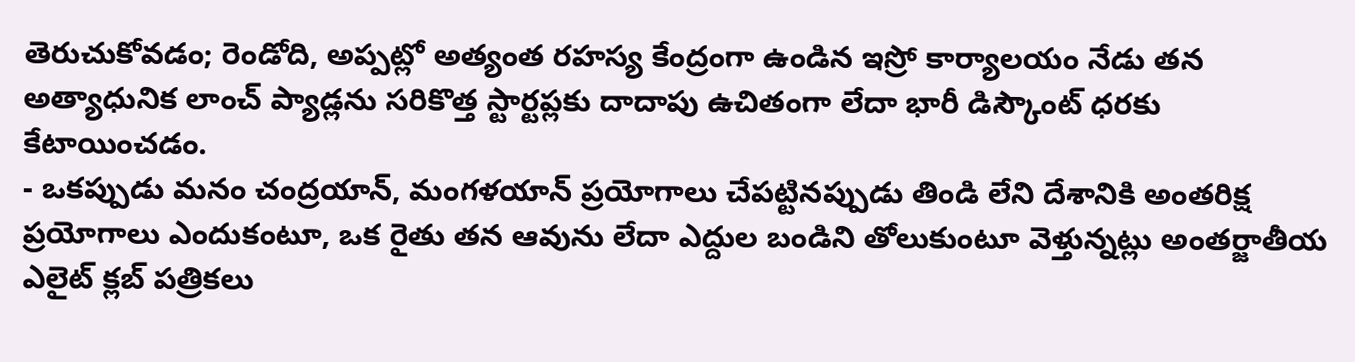తెరుచుకోవడం; రెండోది, అప్పట్లో అత్యంత రహస్య కేంద్రంగా ఉండిన ఇస్రో కార్యాలయం నేడు తన అత్యాధునిక లాంచ్ ప్యాడ్లను సరికొత్త స్టార్టప్లకు దాదాపు ఉచితంగా లేదా భారీ డిస్కౌంట్ ధరకు కేటాయించడం.
- ఒకప్పుడు మనం చంద్రయాన్, మంగళయాన్ ప్రయోగాలు చేపట్టినప్పుడు తిండి లేని దేశానికి అంతరిక్ష ప్రయోగాలు ఎందుకంటూ, ఒక రైతు తన ఆవును లేదా ఎద్దుల బండిని తోలుకుంటూ వెళ్తున్నట్లు అంతర్జాతీయ ఎలైట్ క్లబ్ పత్రికలు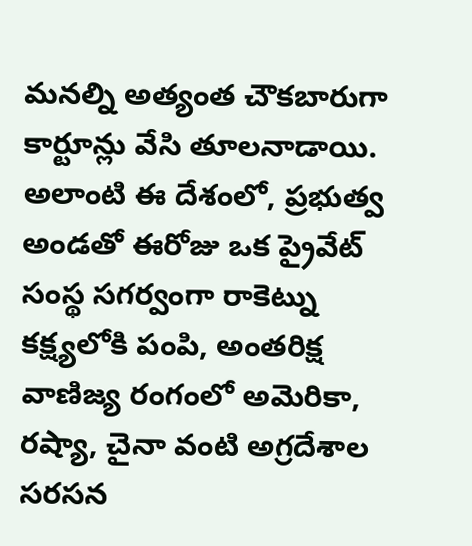మనల్ని అత్యంత చౌకబారుగా కార్టూన్లు వేసి తూలనాడాయి.
అలాంటి ఈ దేశంలో, ప్రభుత్వ అండతో ఈరోజు ఒక ప్రైవేట్ సంస్థ సగర్వంగా రాకెట్ను కక్ష్యలోకి పంపి, అంతరిక్ష వాణిజ్య రంగంలో అమెరికా, రష్యా, చైనా వంటి అగ్రదేశాల సరసన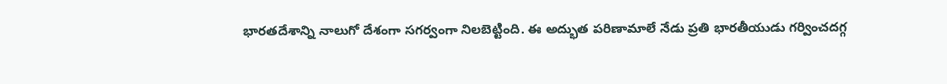భారతదేశాన్ని నాలుగో దేశంగా సగర్వంగా నిలబెట్టింది. ఈ అద్భుత పరిణామాలే నేడు ప్రతి భారతీయుడు గర్వించదగ్గ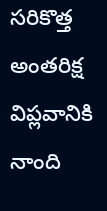సరికొత్త అంతరిక్ష విప్లవానికి నాంది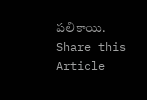పలికాయి.
Share this Article